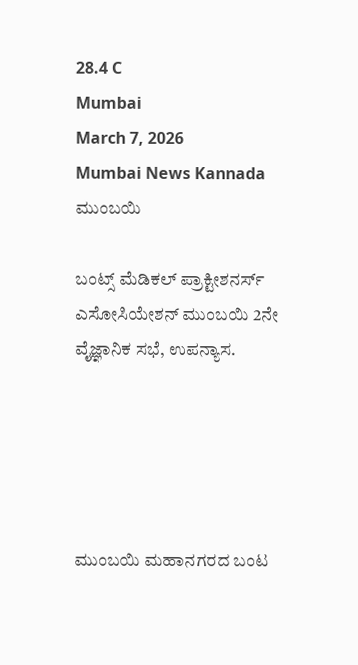28.4 C
Mumbai
March 7, 2026
Mumbai News Kannada
ಮುಂಬಯಿ

ಬಂಟ್ಸ್ ಮೆಡಿಕಲ್ ಪ್ರಾಕ್ಟೀಶನರ್ಸ್ ಎಸೋಸಿಯೇಶನ್ ಮುಂಬಯಿ 2ನೇ ವೈಜ್ಞಾನಿಕ ಸಭೆ, ಉಪನ್ಯಾಸ.





ಮುಂಬಯಿ ಮಹಾನಗರದ ಬಂಟ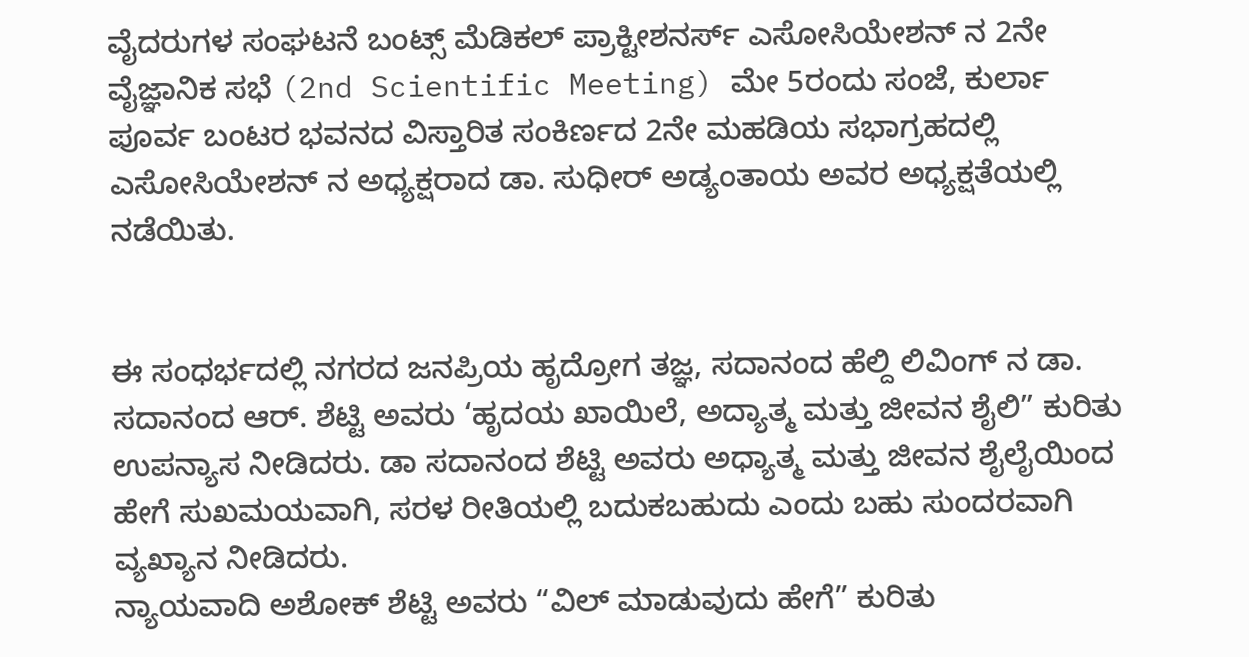ವೈದರುಗಳ ಸಂಘಟನೆ ಬಂಟ್ಸ್ ಮೆಡಿಕಲ್ ಪ್ರಾಕ್ಟೀಶನರ್ಸ್ ಎಸೋಸಿಯೇಶನ್ ನ 2ನೇ ವೈಜ್ಞಾನಿಕ ಸಭೆ (2nd Scientific Meeting) ಮೇ 5ರಂದು ಸಂಜೆ, ಕುರ್ಲಾ ಪೂರ್ವ ಬಂಟರ ಭವನದ ವಿಸ್ತಾರಿತ ಸಂಕಿರ್ಣದ 2ನೇ ಮಹಡಿಯ ಸಭಾಗ್ರಹದಲ್ಲಿ ಎಸೋಸಿಯೇಶನ್ ನ ಅಧ್ಯಕ್ಷರಾದ ಡಾ. ಸುಧೀರ್ ಅಡ್ಯಂತಾಯ ಅವರ ಅಧ್ಯಕ್ಷತೆಯಲ್ಲಿ ನಡೆಯಿತು.


ಈ ಸಂಧರ್ಭದಲ್ಲಿ ನಗರದ ಜನಪ್ರಿಯ ಹೃದ್ರೋಗ ತಜ್ಞ, ಸದಾನಂದ ಹೆಲ್ದಿ ಲಿವಿಂಗ್ ನ ಡಾ. ಸದಾನಂದ ಆರ್. ಶೆಟ್ಟಿ ಅವರು ‘ಹೃದಯ ಖಾಯಿಲೆ, ಅದ್ಯಾತ್ಮ ಮತ್ತು ಜೀವನ ಶೈಲಿ” ಕುರಿತು ಉಪನ್ಯಾಸ ನೀಡಿದರು. ಡಾ ಸದಾನಂದ ಶೆಟ್ಟಿ ಅವರು ಅಧ್ಯಾತ್ಮ ಮತ್ತು ಜೀವನ ಶೈಲೈಯಿಂದ ಹೇಗೆ ಸುಖಮಯವಾಗಿ, ಸರಳ ರೀತಿಯಲ್ಲಿ ಬದುಕಬಹುದು ಎಂದು ಬಹು ಸುಂದರವಾಗಿ ವ್ಯಖ್ಯಾನ ನೀಡಿದರು.
ನ್ಯಾಯವಾದಿ ಅಶೋಕ್ ಶೆಟ್ಟಿ ಅವರು “ವಿಲ್ ಮಾಡುವುದು ಹೇಗೆ” ಕುರಿತು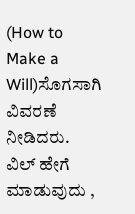(How to Make a Will)ಸೊಗಸಾಗಿ ವಿವರಣೆ ನೀಡಿದರು. ವಿಲ್ ಹೇಗೆ ಮಾಡುವುದು ,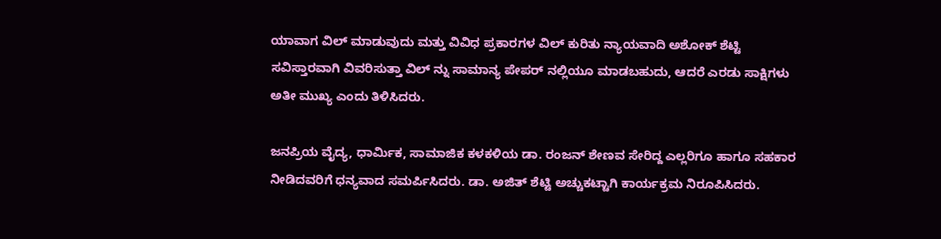ಯಾವಾಗ ವಿಲ್ ಮಾಡುವುದು ಮತ್ತು ವಿವಿಧ ಪ್ರಕಾರಗಳ ವಿಲ್ ಕುರಿತು ನ್ಯಾಯವಾದಿ ಅಶೋಕ್ ಶೆಟ್ಟಿ ಸವಿಸ್ತಾರವಾಗಿ ವಿವರಿಸುತ್ತಾ ವಿಲ್ ನ್ನು ಸಾಮಾನ್ಯ ಪೇಪರ್ ನಲ್ಲಿಯೂ ಮಾಡಬಹುದು, ಆದರೆ ಎರಡು ಸಾಕ್ಷಿಗಳು ಅತೀ ಮುಖ್ಯ ಎಂದು ತಿಳಿಸಿದರು.

ಜನಪ್ರಿಯ ವೈದ್ಯ, ಧಾರ್ಮಿಕ, ಸಾಮಾಜಿಕ ಕಳಕಳಿಯ ಡಾ. ರಂಜನ್ ಶೇಣವ ಸೇರಿದ್ದ ಎಲ್ಲರಿಗೂ ಹಾಗೂ ಸಹಕಾರ ನೀಡಿದವರಿಗೆ ಧನ್ಯವಾದ ಸಮರ್ಪಿಸಿದರು. ಡಾ. ಅಜಿತ್ ಶೆಟ್ಟಿ ಅಚ್ಚುಕಟ್ಟಾಗಿ ಕಾರ್ಯಕ್ರಮ ನಿರೂಪಿಸಿದರು.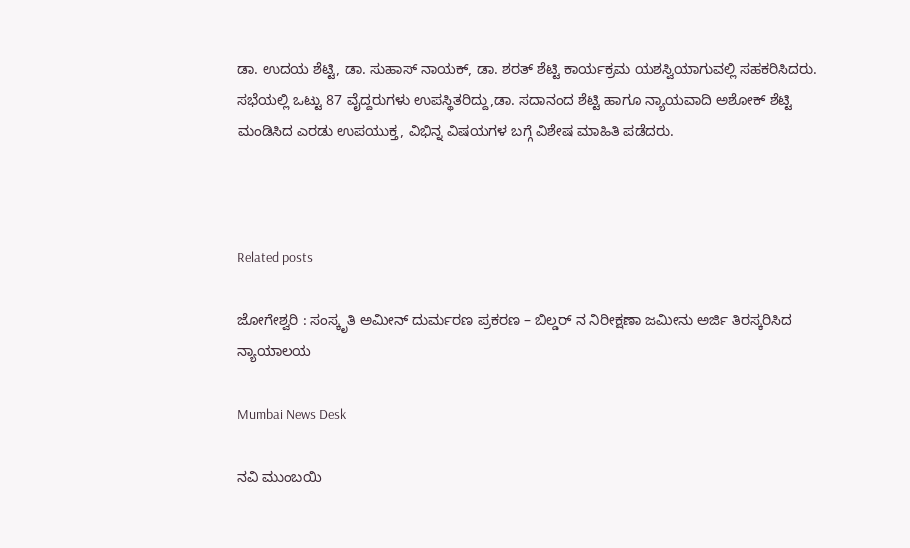ಡಾ. ಉದಯ ಶೆಟ್ಟಿ, ಡಾ. ಸುಹಾಸ್ ನಾಯಕ್, ಡಾ. ಶರತ್ ಶೆಟ್ಟಿ ಕಾರ್ಯಕ್ರಮ ಯಶಸ್ವಿಯಾಗುವಲ್ಲಿ ಸಹಕರಿಸಿದರು.
ಸಭೆಯಲ್ಲಿ ಒಟ್ಟು 87 ವೈದ್ದರುಗಳು ಉಪಸ್ಥಿತರಿದ್ದು,ಡಾ. ಸದಾನಂದ ಶೆಟ್ಟಿ ಹಾಗೂ ನ್ಯಾಯವಾದಿ ಅಶೋಕ್ ಶೆಟ್ಟಿ ಮಂಡಿಸಿದ ಎರಡು ಉಪಯುಕ್ತ, ವಿಭಿನ್ನ ವಿಷಯಗಳ ಬಗ್ಗೆ ವಿಶೇಷ ಮಾಹಿತಿ ಪಡೆದರು.



Related posts

ಜೋಗೇಶ್ವರಿ : ಸಂಸ್ಕೃತಿ ಅಮೀನ್ ದುರ್ಮರಣ ಪ್ರಕರಣ – ಬಿಲ್ಡರ್ ನ ನಿರೀಕ್ಷಣಾ ಜಮೀನು ಅರ್ಜಿ ತಿರಸ್ಕರಿಸಿದ ನ್ಯಾಯಾಲಯ

Mumbai News Desk

ನವಿ ಮುಂಬಯಿ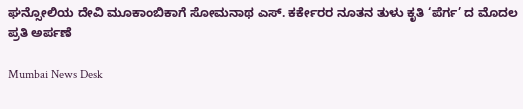ಘನ್ಸೋಲಿಯ ದೇವಿ ಮೂಕಾಂಬಿಕಾಗೆ ಸೋಮನಾಥ ಎಸ್‌. ಕರ್ಕೇರರ ನೂತನ ತುಳು ಕೃತಿ ‘ಪೆರ್ಗ’ ದ ಮೊದಲ ಪ್ರತಿ ಅರ್ಪಣೆ

Mumbai News Desk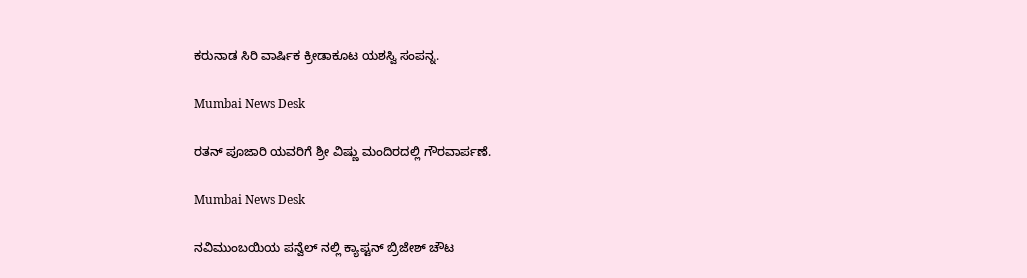ಕರುನಾಡ ಸಿರಿ ವಾರ್ಷಿಕ ಕ್ರೀಡಾಕೂಟ ಯಶಸ್ವಿ ಸಂಪನ್ನ.

Mumbai News Desk

ರತನ್ ಪೂಜಾರಿ ಯವರಿಗೆ ಶ್ರೀ ವಿಷ್ಣು ಮಂದಿರದಲ್ಲಿ ಗೌರವಾರ್ಪಣೆ.

Mumbai News Desk

ನವಿಮುಂಬಯಿಯ ಪನ್ವೆಲ್ ನಲ್ಲಿ ಕ್ಯಾಪ್ಟನ್ ಬ್ರಿಜೇಶ್ ಚೌಟ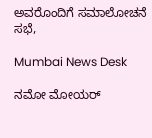ಅವರೊಂದಿಗೆ ಸಮಾಲೋಚನೆ ಸಭೆ,

Mumbai News Desk

ನಮೋ ಮೋಯರ್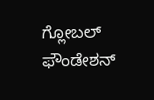ಗ್ಲೋಬಲ್ ಫೌಂಡೇಶನ್‌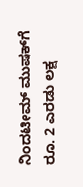ನಿಂದಟೀಮ್ ಮುಷಕ್‌ಗೆ ರೂ. 2 ಎರಡು ಲಕ್ಷ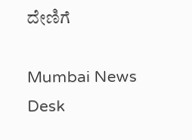ದೇಣಿಗೆ

Mumbai News Desk